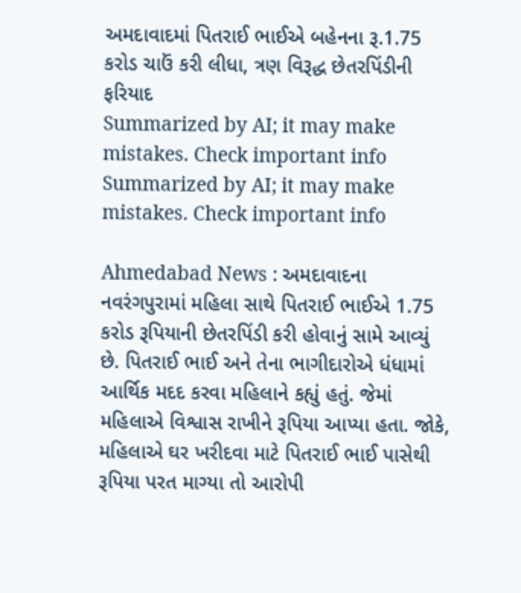અમદાવાદમાં પિતરાઈ ભાઈએ બહેનના રૂ.1.75 કરોડ ચાઉં કરી લીધા, ત્રણ વિરૂદ્ધ છેતરપિંડીની ફરિયાદ
Summarized by AI; it may make mistakes. Check important info
Summarized by AI; it may make mistakes. Check important info

Ahmedabad News : અમદાવાદના નવરંગપુરામાં મહિલા સાથે પિતરાઈ ભાઈએ 1.75 કરોડ રૂપિયાની છેતરપિંડી કરી હોવાનું સામે આવ્યું છે. પિતરાઈ ભાઈ અને તેના ભાગીદારોએ ધંધામાં આર્થિક મદદ કરવા મહિલાને કહ્યું હતું. જેમાં મહિલાએ વિશ્વાસ રાખીને રૂપિયા આપ્યા હતા. જોકે, મહિલાએ ઘર ખરીદવા માટે પિતરાઈ ભાઈ પાસેથી રૂપિયા પરત માગ્યા તો આરોપી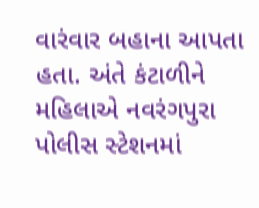વારંવાર બહાના આપતા હતા. અંતે કંટાળીને મહિલાએ નવરંગપુરા પોલીસ સ્ટેશનમાં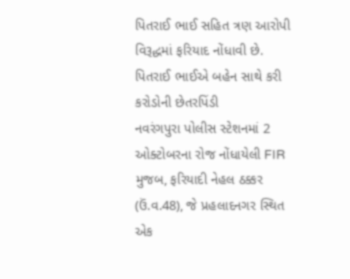પિતરાઈ ભાઈ સહિત ત્રણ આરોપી વિરૂદ્ધમાં ફરિયાદ નોંધાવી છે.
પિતરાઈ ભાઈએ બહેન સાથે કરી કરોડોની છેતરપિંડી
નવરંગપુરા પોલીસ સ્ટેશનમાં 2 ઓક્ટોબરના રોજ નોંધાયેલી FIR મુજબ, ફરિયાદી નેહલ ઠક્કર (ઉં.વ.48), જે પ્રહલાદનગર સ્થિત એક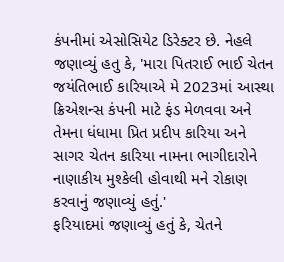કંપનીમાં એસોસિયેટ ડિરેક્ટર છે. નેહલે જણાવ્યું હતુ કે, 'મારા પિતરાઈ ભાઈ ચેતન જયંતિભાઈ કારિયાએ મે 2023માં આસ્થા ક્રિએશન્સ કંપની માટે ફંડ મેળવવા અને તેમના ધંધામા પ્રિત પ્રદીપ કારિયા અને સાગર ચેતન કારિયા નામના ભાગીદારોને નાણાકીય મુશ્કેલી હોવાથી મને રોકાણ કરવાનું જણાવ્યું હતું.'
ફરિયાદમાં જણાવ્યું હતું કે, ચેતને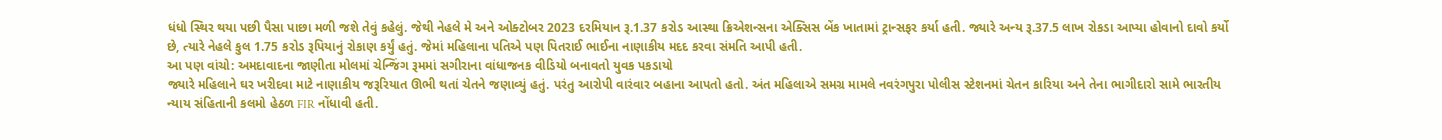ધંધો સ્થિર થયા પછી પૈસા પાછા મળી જશે તેવું કહેલું. જેથી નેહલે મે અને ઓક્ટોબર 2023 દરમિયાન રૂ.1.37 કરોડ આસ્થા ક્રિએશન્સના એક્સિસ બેંક ખાતામાં ટ્રાન્સફર કર્યા હતી. જ્યારે અન્ય રૂ.37.5 લાખ રોકડા આપ્યા હોવાનો દાવો કર્યો છે, ત્યારે નેહલે કુલ 1.75 કરોડ રૂપિયાનું રોકાણ કર્યું હતું. જેમાં મહિલાના પતિએ પણ પિતરાઈ ભાઈના નાણાકીય મદદ કરવા સંમતિ આપી હતી.
આ પણ વાંચો: અમદાવાદના જાણીતા મોલમાં ચેન્જિંગ રૂમમાં સગીરાના વાંધાજનક વીડિયો બનાવતો યુવક પકડાયો
જ્યારે મહિલાને ઘર ખરીદવા માટે નાણાકીય જરૂરિયાત ઊભી થતાં ચેતને જણાવ્યું હતું. પરંતુ આરોપી વારંવાર બહાના આપતો હતો. અંત મહિલાએ સમગ્ર મામલે નવરંગપુરા પોલીસ સ્ટેશનમાં ચેતન કારિયા અને તેના ભાગીદારો સામે ભારતીય ન્યાય સંહિતાની કલમો હેઠળ FIR નોંધાવી હતી.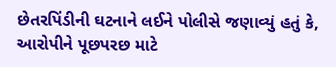છેતરપિંડીની ઘટનાને લઈને પોલીસે જણાવ્યું હતું કે, આરોપીને પૂછપરછ માટે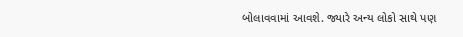બોલાવવામાં આવશે. જ્યારે અન્ય લોકો સાથે પણ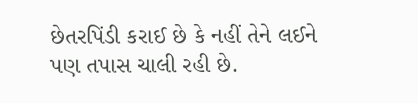છેતરપિંડી કરાઈ છે કે નહીં તેને લઈને પણ તપાસ ચાલી રહી છે.